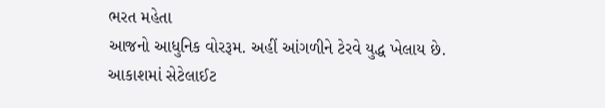ભરત મહેતા
આજનો આધુનિક વોરરૂમ. અહીં આંગળીને ટેરવે યુદ્ધ ખેલાય છે.
આકાશમાં સેટેલાઈટ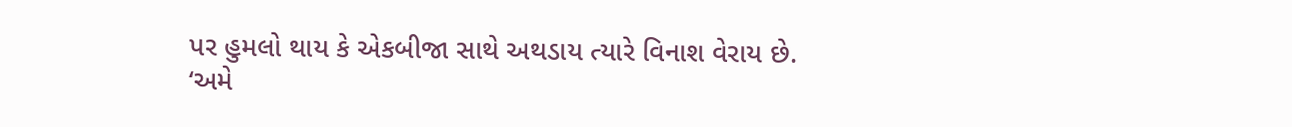પર હુમલો થાય કે એકબીજા સાથે અથડાય ત્યારે વિનાશ વેરાય છે.
‘અમે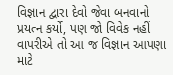વિજ્ઞાન દ્વારા દેવો જેવા બનવાનો પ્રયત્ન કર્યો, પણ જો વિવેક નહીં વાપરીએ તો આ જ વિજ્ઞાન આપણા માટે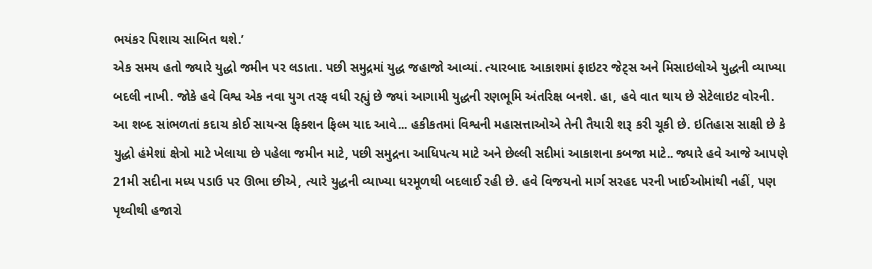ભયંકર પિશાચ સાબિત થશે.’
એક સમય હતો જ્યારે યુદ્ધો જમીન પર લડાતા. પછી સમુદ્રમાં યુદ્ધ જહાજો આવ્યાં. ત્યારબાદ આકાશમાં ફાઇટર જેટ્સ અને મિસાઇલોએ યુદ્ધની વ્યાખ્યા બદલી નાખી. જોકે હવે વિશ્વ એક નવા યુગ તરફ વધી રહ્યું છે જ્યાં આગામી યુદ્ધની રણભૂમિ અંતરિક્ષ બનશે. હા, હવે વાત થાય છે સેટેલાઇટ વોરની.
આ શબ્દ સાંભળતાં કદાચ કોઈ સાયન્સ ફિક્શન ફિલ્મ યાદ આવે... હકીકતમાં વિશ્વની મહાસત્તાઓએ તેની તૈયારી શરૂ કરી ચૂકી છે. ઇતિહાસ સાક્ષી છે કે યુદ્ધો હંમેશાં ક્ષેત્રો માટે ખેલાયા છે પહેલા જમીન માટે, પછી સમુદ્રના આધિપત્ય માટે અને છેલ્લી સદીમાં આકાશના કબજા માટે.. જ્યારે હવે આજે આપણે 21મી સદીના મધ્ય પડાઉ પર ઊભા છીએ, ત્યારે યુદ્ધની વ્યાખ્યા ધરમૂળથી બદલાઈ રહી છે. હવે વિજયનો માર્ગ સરહદ પરની ખાઈઓમાંથી નહીં, પણ પૃથ્વીથી હજારો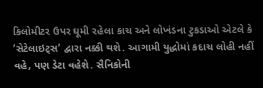કિલોમીટર ઉપર ઘૂમી રહેલા કાચ અને લોખંડના ટુકડાઓ એટલે કે ‘સેટેલાઇટ્સ’ દ્વારા નક્કી થશે. આગામી યુદ્ધોમાં કદાચ લોહી નહીં વહે, પણ ડેટા વહેશે. સૈનિકોની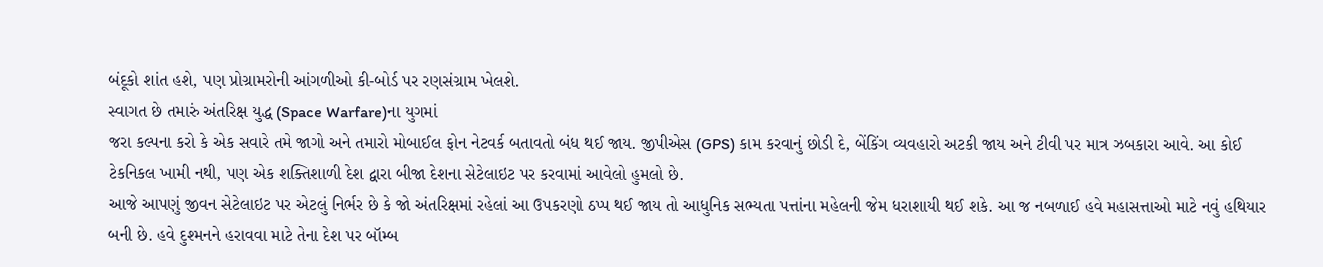બંદૂકો શાંત હશે, પણ પ્રોગ્રામરોની આંગળીઓ કી-બોર્ડ પર રણસંગ્રામ ખેલશે.
સ્વાગત છે તમારું અંતરિક્ષ યુદ્ધ (Space Warfare)ના યુગમાં
જરા કલ્પના કરો કે એક સવારે તમે જાગો અને તમારો મોબાઈલ ફોન નેટવર્ક બતાવતો બંધ થઈ જાય. જીપીએસ (GPS) કામ કરવાનું છોડી દે, બેંકિંગ વ્યવહારો અટકી જાય અને ટીવી પર માત્ર ઝબકારા આવે. આ કોઈ ટેકનિકલ ખામી નથી, પણ એક શક્તિશાળી દેશ દ્વારા બીજા દેશના સેટેલાઇટ પર કરવામાં આવેલો હુમલો છે.
આજે આપણું જીવન સેટેલાઇટ પર એટલું નિર્ભર છે કે જો અંતરિક્ષમાં રહેલાં આ ઉપકરણો ઠપ્પ થઈ જાય તો આધુનિક સભ્યતા પત્તાંના મહેલની જેમ ધરાશાયી થઈ શકે. આ જ નબળાઈ હવે મહાસત્તાઓ માટે નવું હથિયાર બની છે. હવે દુશ્મનને હરાવવા માટે તેના દેશ પર બૉમ્બ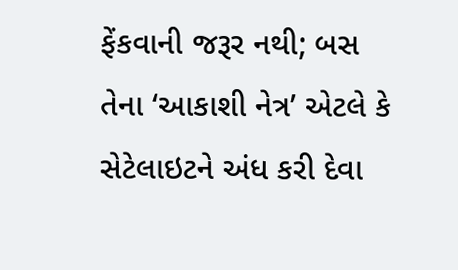ફેંકવાની જરૂર નથી; બસ તેના ‘આકાશી નેત્ર’ એટલે કે સેટેલાઇટને અંધ કરી દેવા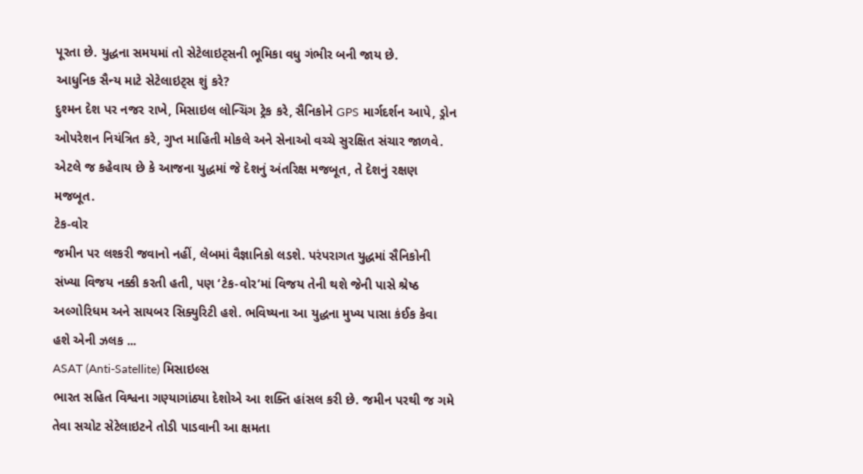પૂરતા છે. યુદ્ધના સમયમાં તો સેટેલાઇટ્સની ભૂમિકા વધુ ગંભીર બની જાય છે.
આધુનિક સૈન્ય માટે સેટેલાઇટ્સ શું કરે?
દુશ્મન દેશ પર નજર રાખે, મિસાઇલ લોન્ચિંગ ટ્રેક કરે, સૈનિકોને GPS માર્ગદર્શન આપે, ડ્રોન ઓપરેશન નિયંત્રિત કરે, ગુપ્ત માહિતી મોકલે અને સેનાઓ વચ્ચે સુરક્ષિત સંચાર જાળવે. એટલે જ કહેવાય છે કે આજના યુદ્ધમાં જે દેશનું અંતરિક્ષ મજબૂત, તે દેશનું રક્ષણ મજબૂત.
ટેક-વોર
જમીન પર લશ્કરી જવાનો નહીં, લેબમાં વૈજ્ઞાનિકો લડશે. પરંપરાગત યુદ્ધમાં સૈનિકોની સંખ્યા વિજય નક્કી કરતી હતી, પણ ‘ટેક-વોર’માં વિજય તેની થશે જેની પાસે શ્રેષ્ઠ અલ્ગોરિધમ અને સાયબર સિક્યુરિટી હશે. ભવિષ્યના આ યુદ્ધના મુખ્ય પાસા કંઈક કેવા હશે એની ઝલક ...
ASAT (Anti-Satellite) મિસાઇલ્સ
ભારત સહિત વિશ્વના ગણ્યાગાંઠ્યા દેશોએ આ શક્તિ હાંસલ કરી છે. જમીન પરથી જ ગમે તેવા સચોટ સેટેલાઇટને તોડી પાડવાની આ ક્ષમતા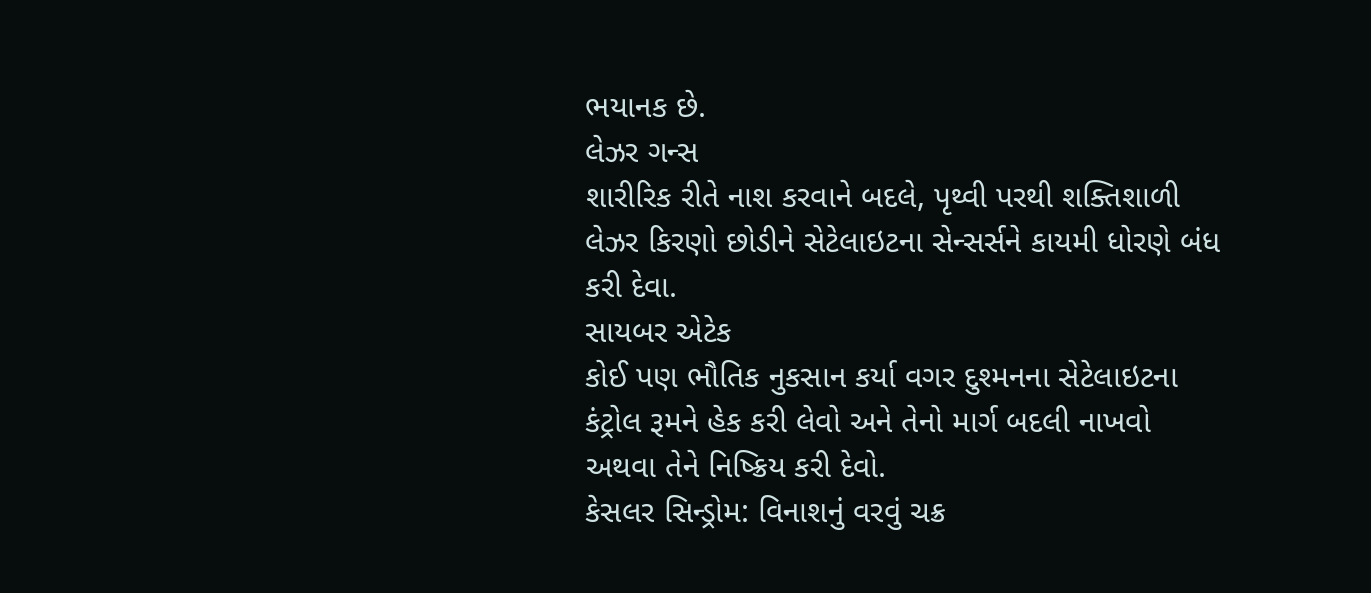ભયાનક છે.
લેઝર ગન્સ
શારીરિક રીતે નાશ કરવાને બદલે, પૃથ્વી પરથી શક્તિશાળી લેઝર કિરણો છોડીને સેટેલાઇટના સેન્સર્સને કાયમી ધોરણે બંધ કરી દેવા.
સાયબર એટેક
કોઈ પણ ભૌતિક નુકસાન કર્યા વગર દુશ્મનના સેટેલાઇટના કંટ્રોલ રૂમને હેક કરી લેવો અને તેનો માર્ગ બદલી નાખવો અથવા તેને નિષ્ક્રિય કરી દેવો.
કેસલર સિન્ડ્રોમ: વિનાશનું વરવું ચક્ર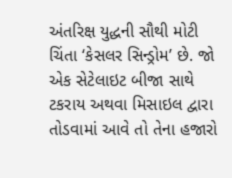અંતરિક્ષ યુદ્ધની સૌથી મોટી ચિંતા ‘કેસલર સિન્ડ્રોમ’ છે. જો એક સેટેલાઇટ બીજા સાથે ટકરાય અથવા મિસાઇલ દ્વારા તોડવામાં આવે તો તેના હજારો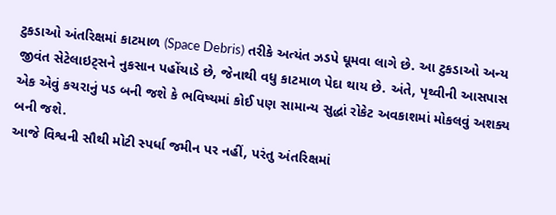ટુકડાઓ અંતરિક્ષમાં કાટમાળ (Space Debris) તરીકે અત્યંત ઝડપે ઘૂમવા લાગે છે. આ ટુકડાઓ અન્ય જીવંત સેટેલાઇટ્સને નુકસાન પહોંચાડે છે, જેનાથી વધુ કાટમાળ પેદા થાય છે. અંતે, પૃથ્વીની આસપાસ એક એવું કચરાનું પડ બની જશે કે ભવિષ્યમાં કોઈ પણ સામાન્ય સુદ્ધાં રોકેટ અવકાશમાં મોકલવું અશક્ય બની જશે.
આજે વિશ્વની સૌથી મોટી સ્પર્ધા જમીન પર નહીં, પરંતુ અંતરિક્ષમાં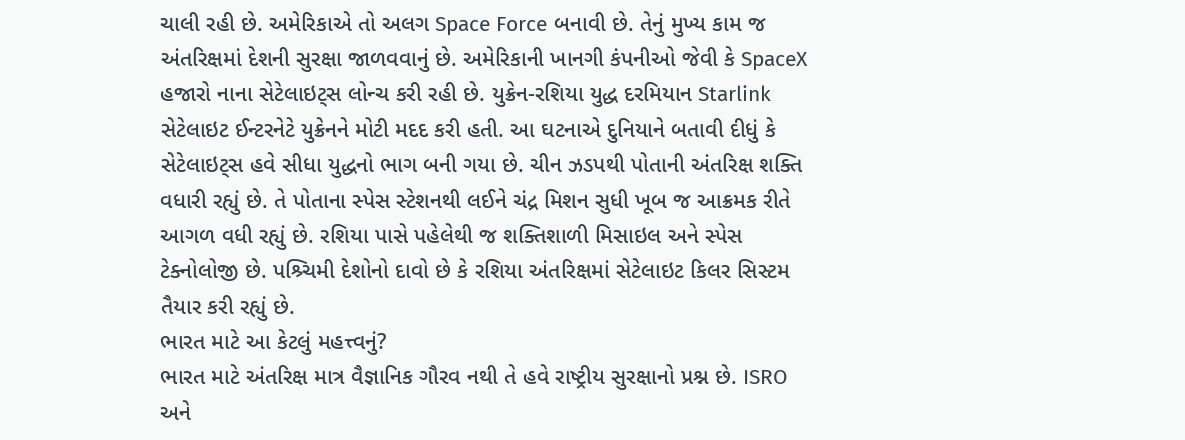ચાલી રહી છે. અમેરિકાએ તો અલગ Space Force બનાવી છે. તેનું મુખ્ય કામ જ અંતરિક્ષમાં દેશની સુરક્ષા જાળવવાનું છે. અમેરિકાની ખાનગી કંપનીઓ જેવી કે SpaceX હજારો નાના સેટેલાઇટ્સ લોન્ચ કરી રહી છે. યુક્રેન-રશિયા યુદ્ધ દરમિયાન Starlink સેટેલાઇટ ઈન્ટરનેટે યુક્રેનને મોટી મદદ કરી હતી. આ ઘટનાએ દુનિયાને બતાવી દીધું કે સેટેલાઇટ્સ હવે સીધા યુદ્ધનો ભાગ બની ગયા છે. ચીન ઝડપથી પોતાની અંતરિક્ષ શક્તિ વધારી રહ્યું છે. તે પોતાના સ્પેસ સ્ટેશનથી લઈને ચંદ્ર મિશન સુધી ખૂબ જ આક્રમક રીતે આગળ વધી રહ્યું છે. રશિયા પાસે પહેલેથી જ શક્તિશાળી મિસાઇલ અને સ્પેસ ટેક્નોલોજી છે. પશ્ર્ચિમી દેશોનો દાવો છે કે રશિયા અંતરિક્ષમાં સેટેલાઇટ કિલર સિસ્ટમ તૈયાર કરી રહ્યું છે.
ભારત માટે આ કેટલું મહત્ત્વનું?
ભારત માટે અંતરિક્ષ માત્ર વૈજ્ઞાનિક ગૌરવ નથી તે હવે રાષ્ટ્રીય સુરક્ષાનો પ્રશ્ન છે. ISRO અને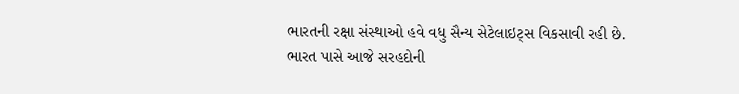ભારતની રક્ષા સંસ્થાઓ હવે વધુ સૈન્ય સેટેલાઇટ્સ વિકસાવી રહી છે.
ભારત પાસે આજે સરહદોની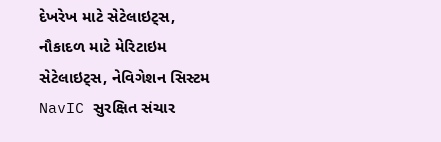દેખરેખ માટે સેટેલાઇટ્સ, નૌકાદળ માટે મેરિટાઇમ સેટેલાઇટ્સ, નેવિગેશન સિસ્ટમ NavIC સુરક્ષિત સંચાર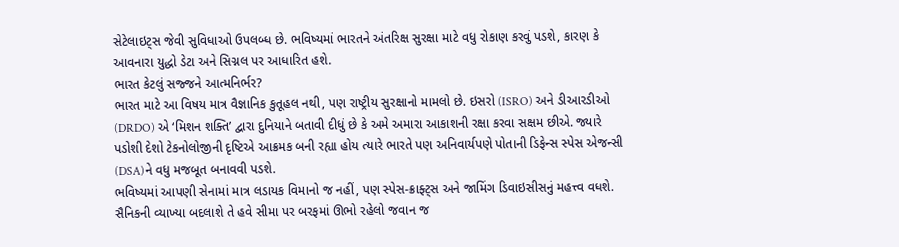સેટેલાઇટ્સ જેવી સુવિધાઓ ઉપલબ્ધ છે. ભવિષ્યમાં ભારતને અંતરિક્ષ સુરક્ષા માટે વધુ રોકાણ કરવું પડશે, કારણ કે આવનારા યુદ્ધો ડેટા અને સિગ્નલ પર આધારિત હશે.
ભારત કેટલું સજ્જને આત્મનિર્ભર?
ભારત માટે આ વિષય માત્ર વૈજ્ઞાનિક કુતૂહલ નથી, પણ રાષ્ટ્રીય સુરક્ષાનો મામલો છે. ઇસરો (ISRO) અને ડીઆરડીઓ (DRDO) એ ‘મિશન શક્તિ’ દ્વારા દુનિયાને બતાવી દીધું છે કે અમે અમારા આકાશની રક્ષા કરવા સક્ષમ છીએ. જ્યારે પડોશી દેશો ટેકનોલોજીની દૃષ્ટિએ આક્રમક બની રહ્યા હોય ત્યારે ભારતે પણ અનિવાર્યપણે પોતાની ડિફેન્સ સ્પેસ એજન્સી (DSA)ને વધુ મજબૂત બનાવવી પડશે.
ભવિષ્યમાં આપણી સેનામાં માત્ર લડાયક વિમાનો જ નહીં, પણ સ્પેસ-ક્રાફ્ટ્સ અને જામિંગ ડિવાઇસીસનું મહત્ત્વ વધશે. સૈનિકની વ્યાખ્યા બદલાશે તે હવે સીમા પર બરફમાં ઊભો રહેલો જવાન જ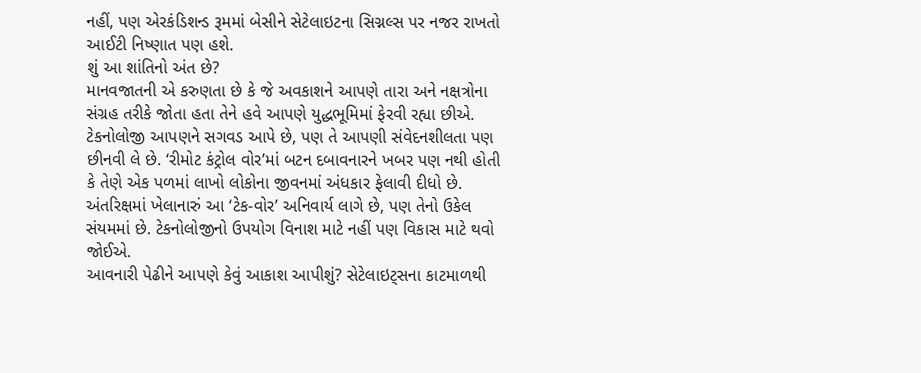નહીં, પણ એરકંડિશન્ડ રૂમમાં બેસીને સેટેલાઇટના સિગ્નલ્સ પર નજર રાખતો આઈટી નિષ્ણાત પણ હશે.
શું આ શાંતિનો અંત છે?
માનવજાતની એ કરુણતા છે કે જે અવકાશને આપણે તારા અને નક્ષત્રોના સંગ્રહ તરીકે જોતા હતા તેને હવે આપણે યુદ્ધભૂમિમાં ફેરવી રહ્યા છીએ. ટેકનોલોજી આપણને સગવડ આપે છે, પણ તે આપણી સંવેદનશીલતા પણ છીનવી લે છે. ‘રીમોટ કંટ્રોલ વોર’માં બટન દબાવનારને ખબર પણ નથી હોતી કે તેણે એક પળમાં લાખો લોકોના જીવનમાં અંધકાર ફેલાવી દીધો છે.
અંતરિક્ષમાં ખેલાનારું આ ‘ટેક-વોર’ અનિવાર્ય લાગે છે, પણ તેનો ઉકેલ સંયમમાં છે. ટેકનોલોજીનો ઉપયોગ વિનાશ માટે નહીં પણ વિકાસ માટે થવો જોઈએ.
આવનારી પેઢીને આપણે કેવું આકાશ આપીશું? સેટેલાઇટ્સના કાટમાળથી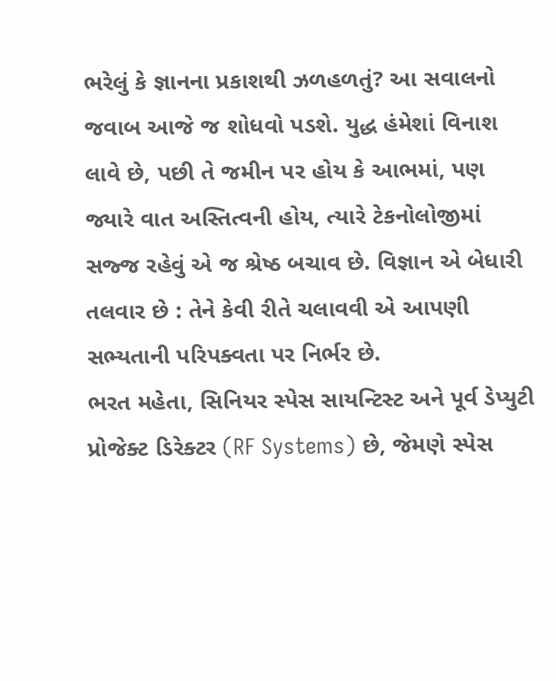ભરેલું કે જ્ઞાનના પ્રકાશથી ઝળહળતું? આ સવાલનો જવાબ આજે જ શોધવો પડશે. યુદ્ધ હંમેશાં વિનાશ લાવે છે, પછી તે જમીન પર હોય કે આભમાં, પણ જ્યારે વાત અસ્તિત્વની હોય, ત્યારે ટેકનોલોજીમાં સજ્જ રહેવું એ જ શ્રેષ્ઠ બચાવ છે. વિજ્ઞાન એ બેધારી તલવાર છે : તેને કેવી રીતે ચલાવવી એ આપણી સભ્યતાની પરિપક્વતા પર નિર્ભર છે.
ભરત મહેતા, સિનિયર સ્પેસ સાયન્ટિસ્ટ અને પૂર્વ ડેપ્યુટી પ્રોજેક્ટ ડિરેક્ટર (RF Systems) છે, જેમણે સ્પેસ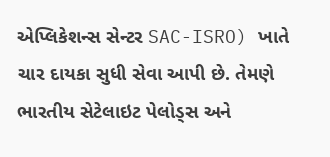એપ્લિકેશન્સ સેન્ટર SAC-ISRO) ખાતે ચાર દાયકા સુધી સેવા આપી છે. તેમણે ભારતીય સેટેલાઇટ પેલોડ્સ અને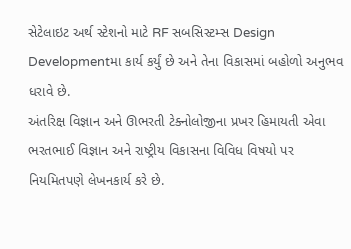સેટેલાઇટ અર્થ સ્ટેશનો માટે RF સબસિસ્ટમ્સ Design Developmentમા કાર્ય કર્યું છે અને તેના વિકાસમાં બહોળો અનુભવ ધરાવે છે.
અંતરિક્ષ વિજ્ઞાન અને ઊભરતી ટેક્નોલોજીના પ્રખર હિમાયતી એવા ભરતભાઈ વિજ્ઞાન અને રાષ્ટ્રીય વિકાસના વિવિધ વિષયો પર નિયમિતપણે લેખનકાર્ય કરે છે.